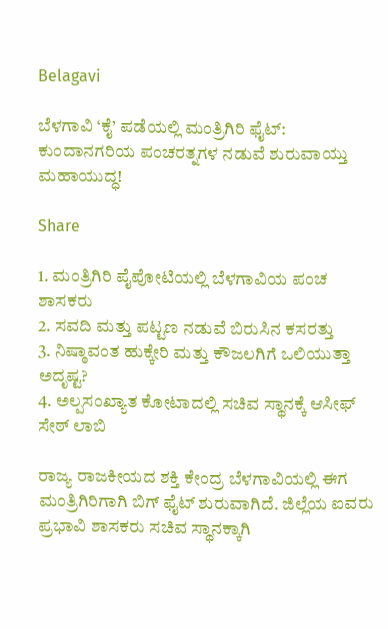Belagavi

ಬೆಳಗಾವಿ ‘ಕೈ’ ಪಡೆಯಲ್ಲಿ ಮಂತ್ರಿಗಿರಿ ಫೈಟ್: ಕುಂದಾನಗರಿಯ ಪಂಚರತ್ನಗಳ ನಡುವೆ ಶುರುವಾಯ್ತು ಮಹಾಯುದ್ಧ!

Share

1. ಮಂತ್ರಿಗಿರಿ ಪೈಪೋಟಿಯಲ್ಲಿ ಬೆಳಗಾವಿಯ ಪಂಚ ಶಾಸಕರು
2. ಸವದಿ ಮತ್ತು ಪಟ್ಟಣ ನಡುವೆ ಬಿರುಸಿನ ಕಸರತ್ತು
3. ನಿಷ್ಠಾವಂತ ಹುಕ್ಕೇರಿ ಮತ್ತು ಕೌಜಲಗಿಗೆ ಒಲಿಯುತ್ತಾ ಅದೃಷ್ಟ?
4. ಅಲ್ಪಸಂಖ್ಯಾತ ಕೋಟಾದಲ್ಲಿ ಸಚಿವ ಸ್ಥಾನಕ್ಕೆ ಆಸೀಫ್ ಸೇಠ್ ಲಾಬಿ

ರಾಜ್ಯ ರಾಜಕೀಯದ ಶಕ್ತಿ ಕೇಂದ್ರ ಬೆಳಗಾವಿಯಲ್ಲಿ ಈಗ ಮಂತ್ರಿಗಿರಿಗಾಗಿ ಬಿಗ್ ಫೈಟ್ ಶುರುವಾಗಿದೆ. ಜಿಲ್ಲೆಯ ಐವರು ಪ್ರಭಾವಿ ಶಾಸಕರು ಸಚಿವ ಸ್ಥಾನಕ್ಕಾಗಿ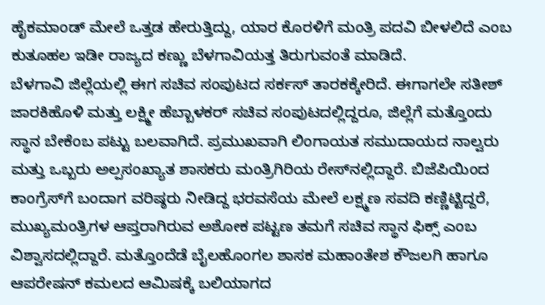ಹೈಕಮಾಂಡ್ ಮೇಲೆ ಒತ್ತಡ ಹೇರುತ್ತಿದ್ದು, ಯಾರ ಕೊರಳಿಗೆ ಮಂತ್ರಿ ಪದವಿ ಬೀಳಲಿದೆ ಎಂಬ ಕುತೂಹಲ ಇಡೀ ರಾಜ್ಯದ ಕಣ್ಣು ಬೆಳಗಾವಿಯತ್ತ ತಿರುಗುವಂತೆ ಮಾಡಿದೆ.
ಬೆಳಗಾವಿ ಜಿಲ್ಲೆಯಲ್ಲಿ ಈಗ ಸಚಿವ ಸಂಪುಟದ ಸರ್ಕಸ್ ತಾರಕಕ್ಕೇರಿದೆ. ಈಗಾಗಲೇ ಸತೀಶ್ ಜಾರಕಿಹೊಳಿ ಮತ್ತು ಲಕ್ಷ್ಮೀ ಹೆಬ್ಬಾಳಕರ್ ಸಚಿವ ಸಂಪುಟದಲ್ಲಿದ್ದರೂ, ಜಿಲ್ಲೆಗೆ ಮತ್ತೊಂದು ಸ್ಥಾನ ಬೇಕೆಂಬ ಪಟ್ಟು ಬಲವಾಗಿದೆ. ಪ್ರಮುಖವಾಗಿ ಲಿಂಗಾಯತ ಸಮುದಾಯದ ನಾಲ್ವರು ಮತ್ತು ಒಬ್ಬರು ಅಲ್ಪಸಂಖ್ಯಾತ ಶಾಸಕರು ಮಂತ್ರಿಗಿರಿಯ ರೇಸ್‌ನಲ್ಲಿದ್ದಾರೆ. ಬಿಜೆಪಿಯಿಂದ ಕಾಂಗ್ರೆಸ್‌ಗೆ ಬಂದಾಗ ವರಿಷ್ಠರು ನೀಡಿದ್ದ ಭರವಸೆಯ ಮೇಲೆ ಲಕ್ಷ್ಮಣ ಸವದಿ ಕಣ್ಣಿಟ್ಟಿದ್ದರೆ, ಮುಖ್ಯಮಂತ್ರಿಗಳ ಆಪ್ತರಾಗಿರುವ ಅಶೋಕ ಪಟ್ಟಣ ತಮಗೆ ಸಚಿವ ಸ್ಥಾನ ಫಿಕ್ಸ್ ಎಂಬ ವಿಶ್ವಾಸದಲ್ಲಿದ್ದಾರೆ. ಮತ್ತೊಂದೆಡೆ ಬೈಲಹೊಂಗಲ ಶಾಸಕ ಮಹಾಂತೇಶ ಕೌಜಲಗಿ ಹಾಗೂ ಆಪರೇಷನ್ ಕಮಲದ ಆಮಿಷಕ್ಕೆ ಬಲಿಯಾಗದ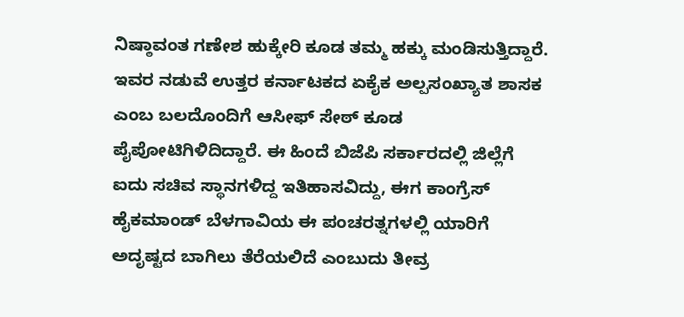ನಿಷ್ಠಾವಂತ ಗಣೇಶ ಹುಕ್ಕೇರಿ ಕೂಡ ತಮ್ಮ ಹಕ್ಕು ಮಂಡಿಸುತ್ತಿದ್ದಾರೆ.
ಇವರ ನಡುವೆ ಉತ್ತರ ಕರ್ನಾಟಕದ ಏಕೈಕ ಅಲ್ಪಸಂಖ್ಯಾತ ಶಾಸಕ ಎಂಬ ಬಲದೊಂದಿಗೆ ಆಸೀಫ್ ಸೇಠ್ ಕೂಡ ಪೈಪೋಟಿಗಿಳಿದಿದ್ದಾರೆ. ಈ ಹಿಂದೆ ಬಿಜೆಪಿ ಸರ್ಕಾರದಲ್ಲಿ ಜಿಲ್ಲೆಗೆ ಐದು ಸಚಿವ ಸ್ಥಾನಗಳಿದ್ದ ಇತಿಹಾಸವಿದ್ದು, ಈಗ ಕಾಂಗ್ರೆಸ್ ಹೈಕಮಾಂಡ್ ಬೆಳಗಾವಿಯ ಈ ಪಂಚರತ್ನಗಳಲ್ಲಿ ಯಾರಿಗೆ ಅದೃಷ್ಟದ ಬಾಗಿಲು ತೆರೆಯಲಿದೆ ಎಂಬುದು ತೀವ್ರ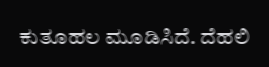ಕುತೂಹಲ ಮೂಡಿಸಿದೆ. ದೆಹಲಿ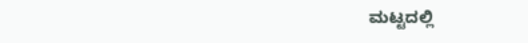ಮಟ್ಟದಲ್ಲಿ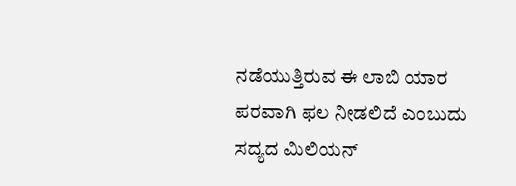ನಡೆಯುತ್ತಿರುವ ಈ ಲಾಬಿ ಯಾರ ಪರವಾಗಿ ಫಲ ನೀಡಲಿದೆ ಎಂಬುದು ಸದ್ಯದ ಮಿಲಿಯನ್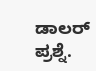ಡಾಲರ್ ಪ್ರಶ್ನೆ.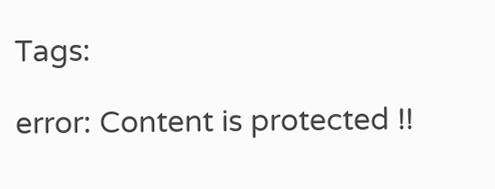Tags:

error: Content is protected !!